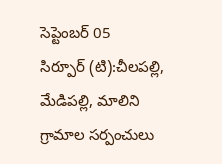సెప్టెంబర్ 05
సిర్పూర్ (టి):చీలపల్లి, మేడిపల్లి, మాలిని గ్రామాల సర్పంచులు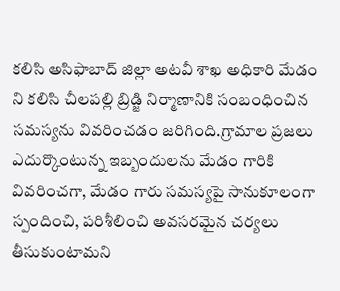కలిసి అసిఫాబాద్ జిల్లా అటవీ శాఖ అధికారి మేడం ని కలిసి చీలపల్లి బ్రిడ్జి నిర్మాణానికి సంబంధించిన సమస్యను వివరించడం జరిగింది.గ్రామాల ప్రజలు ఎదుర్కొంటున్న ఇబ్బందులను మేడం గారికి వివరించగా, మేడం గారు సమస్యపై సానుకూలంగా స్పందించి, పరిశీలించి అవసరమైన చర్యలు తీసుకుంటామని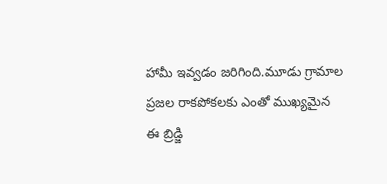హామీ ఇవ్వడం జరిగింది.మూడు గ్రామాల ప్రజల రాకపోకలకు ఎంతో ముఖ్యమైన ఈ బ్రిడ్జి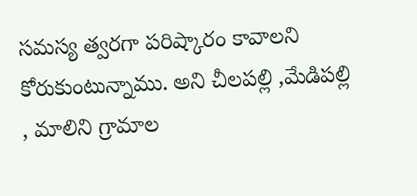సమస్య త్వరగా పరిష్కారం కావాలని కోరుకుంటున్నాము. అని చీలపల్లి ,మేడిపల్లి , మాలిని గ్రామాల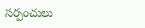సర్పంచులు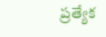ప్రత్యేక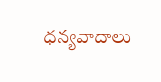ధన్యవాదాలు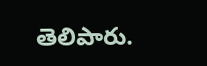తెలిపారు.